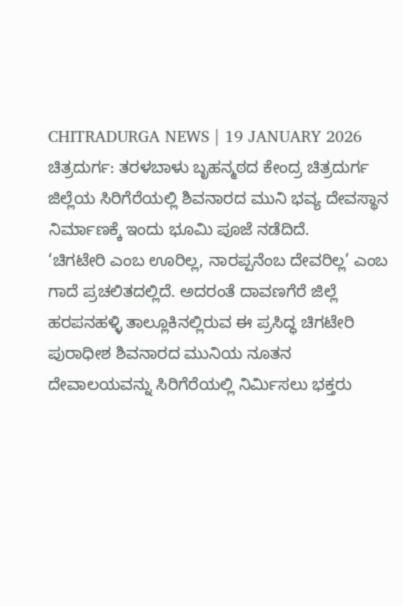CHITRADURGA NEWS | 19 JANUARY 2026
ಚಿತ್ರದುರ್ಗ: ತರಳಬಾಳು ಬೃಹನ್ಮಠದ ಕೇಂದ್ರ ಚಿತ್ರದುರ್ಗ ಜಿಲ್ಲೆಯ ಸಿರಿಗೆರೆಯಲ್ಲಿ ಶಿವನಾರದ ಮುನಿ ಭವ್ಯ ದೇವಸ್ಥಾನ ನಿರ್ಮಾಣಕ್ಕೆ ಇಂದು ಭೂಮಿ ಪೂಜೆ ನಡೆದಿದೆ.
‘ಚಿಗಟೇರಿ ಎಂಬ ಊರಿಲ್ಲ, ನಾರಪ್ಪನೆಂಬ ದೇವರಿಲ್ಲ’ ಎಂಬ ಗಾದೆ ಪ್ರಚಲಿತದಲ್ಲಿದೆ. ಅದರಂತೆ ದಾವಣಗೆರೆ ಜಿಲ್ಲೆ ಹರಪನಹಳ್ಳಿ ತಾಲ್ಲೂಕಿನಲ್ಲಿರುವ ಈ ಪ್ರಸಿದ್ಧ ಚಿಗಟೇರಿ ಪುರಾಧೀಶ ಶಿವನಾರದ ಮುನಿಯ ನೂತನ ದೇವಾಲಯವನ್ನು ಸಿರಿಗೆರೆಯಲ್ಲಿ ನಿರ್ಮಿಸಲು ಭಕ್ತರು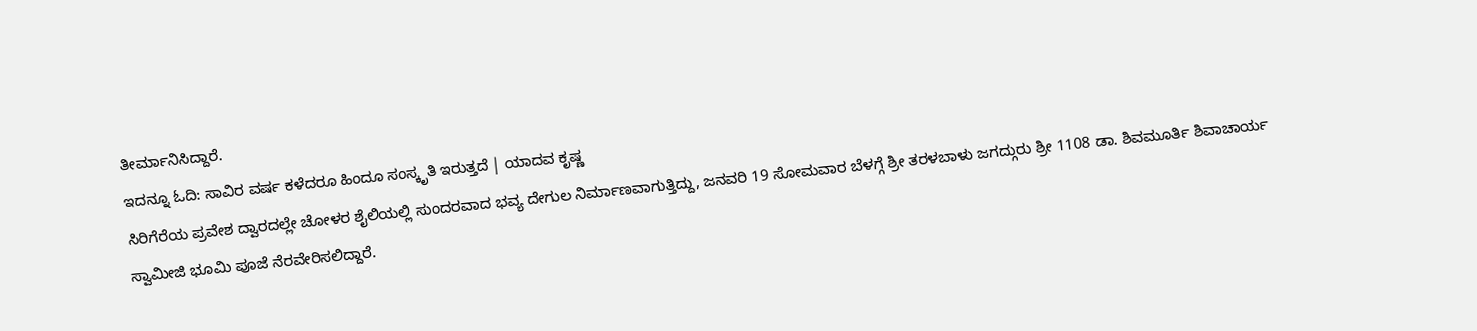ತೀರ್ಮಾನಿಸಿದ್ದಾರೆ.
ಇದನ್ನೂ ಓದಿ: ಸಾವಿರ ವರ್ಷ ಕಳೆದರೂ ಹಿಂದೂ ಸಂಸ್ಕೃತಿ ಇರುತ್ತದೆ | ಯಾದವ ಕೃಷ್ಣ
ಸಿರಿಗೆರೆಯ ಪ್ರವೇಶ ದ್ವಾರದಲ್ಲೇ ಚೋಳರ ಶೈಲಿಯಲ್ಲಿ ಸುಂದರವಾದ ಭವ್ಯ ದೇಗುಲ ನಿರ್ಮಾಣವಾಗುತ್ತಿದ್ದು, ಜನವರಿ 19 ಸೋಮವಾರ ಬೆಳಗ್ಗೆ ಶ್ರೀ ತರಳಬಾಳು ಜಗದ್ಗುರು ಶ್ರೀ 1108 ಡಾ. ಶಿವಮೂರ್ತಿ ಶಿವಾಚಾರ್ಯ ಸ್ವಾಮೀಜಿ ಭೂಮಿ ಪೂಜೆ ನೆರವೇರಿಸಲಿದ್ದಾರೆ.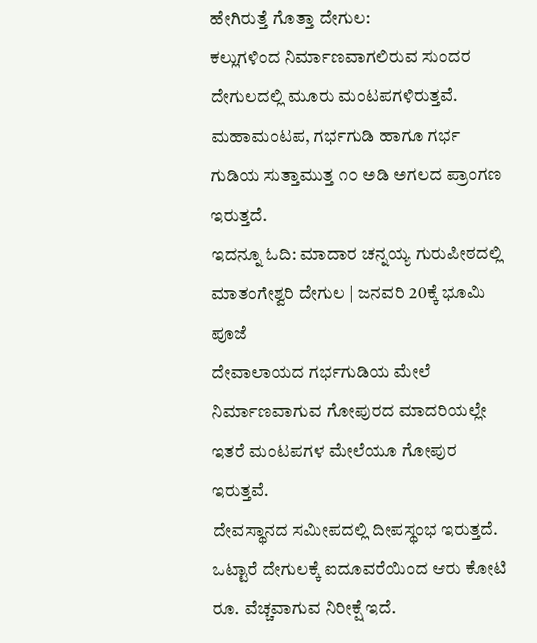ಹೇಗಿರುತ್ತೆ ಗೊತ್ತಾ ದೇಗುಲ:
ಕಲ್ಲುಗಳಿಂದ ನಿರ್ಮಾಣವಾಗಲಿರುವ ಸುಂದರ ದೇಗುಲದಲ್ಲಿ ಮೂರು ಮಂಟಪಗಳಿರುತ್ತವೆ. ಮಹಾಮಂಟಪ, ಗರ್ಭಗುಡಿ ಹಾಗೂ ಗರ್ಭ ಗುಡಿಯ ಸುತ್ತಾಮುತ್ತ ೧೦ ಅಡಿ ಅಗಲದ ಪ್ರಾಂಗಣ ಇರುತ್ತದೆ.
ಇದನ್ನೂ ಓದಿ: ಮಾದಾರ ಚನ್ನಯ್ಯ ಗುರುಪೀಠದಲ್ಲಿ ಮಾತಂಗೇಶ್ವರಿ ದೇಗುಲ | ಜನವರಿ 20ಕ್ಕೆ ಭೂಮಿ ಪೂಜೆ
ದೇವಾಲಾಯದ ಗರ್ಭಗುಡಿಯ ಮೇಲೆ ನಿರ್ಮಾಣವಾಗುವ ಗೋಪುರದ ಮಾದರಿಯಲ್ಲೇ ಇತರೆ ಮಂಟಪಗಳ ಮೇಲೆಯೂ ಗೋಪುರ ಇರುತ್ತವೆ.
ದೇವಸ್ಥಾನದ ಸಮೀಪದಲ್ಲಿ ದೀಪಸ್ಥಂಭ ಇರುತ್ತದೆ. ಒಟ್ಟಾರೆ ದೇಗುಲಕ್ಕೆ ಐದೂವರೆಯಿಂದ ಆರು ಕೋಟಿ ರೂ. ವೆಚ್ಚವಾಗುವ ನಿರೀಕ್ಷೆ ಇದೆ.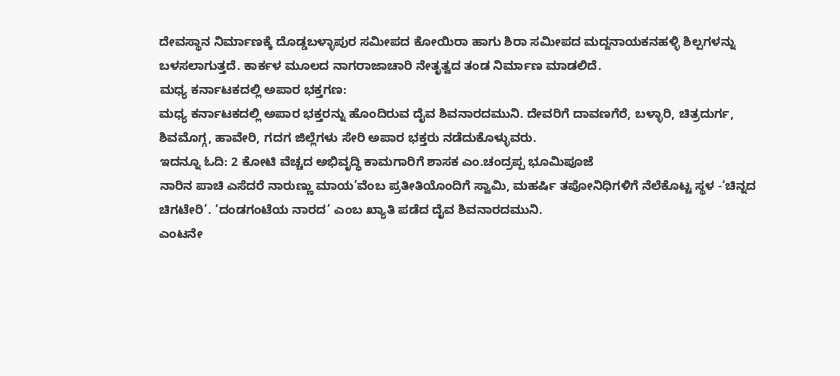ದೇವಸ್ಥಾನ ನಿರ್ಮಾಣಕ್ಕೆ ದೊಡ್ಡಬಳ್ಳಾಪುರ ಸಮೀಪದ ಕೋಯಿರಾ ಹಾಗು ಶಿರಾ ಸಮೀಪದ ಮದ್ದನಾಯಕನಹಳ್ಳಿ ಶಿಲ್ಪಗಳನ್ನು ಬಳಸಲಾಗುತ್ತದೆ. ಕಾರ್ಕಳ ಮೂಲದ ನಾಗರಾಜಾಚಾರಿ ನೇತೃತ್ವದ ತಂಡ ನಿರ್ಮಾಣ ಮಾಡಲಿದೆ.
ಮಧ್ಯ ಕರ್ನಾಟಕದಲ್ಲಿ ಅಪಾರ ಭಕ್ತಗಣ:
ಮಧ್ಯ ಕರ್ನಾಟಕದಲ್ಲಿ ಅಪಾರ ಭಕ್ತರನ್ನು ಹೊಂದಿರುವ ದೈವ ಶಿವನಾರದಮುನಿ. ದೇವರಿಗೆ ದಾವಣಗೆರೆ, ಬಳ್ಳಾರಿ, ಚಿತ್ರದುರ್ಗ, ಶಿವಮೊಗ್ಗ, ಹಾವೇರಿ, ಗದಗ ಜಿಲ್ಲೆಗಳು ಸೇರಿ ಅಪಾರ ಭಕ್ತರು ನಡೆದುಕೊಳ್ಳುವರು.
ಇದನ್ನೂ ಓದಿ: 2 ಕೋಟಿ ವೆಚ್ಚದ ಅಭಿವೃದ್ಧಿ ಕಾಮಗಾರಿಗೆ ಶಾಸಕ ಎಂ.ಚಂದ್ರಪ್ಪ ಭೂಮಿಪೂಜೆ
ನಾರಿನ ಪಾಚಿ ಎಸೆದರೆ ನಾರುಣ್ಣು ಮಾಯ’ವೆಂಬ ಪ್ರತೀತಿಯೊಂದಿಗೆ ಸ್ವಾಮಿ, ಮಹರ್ಷಿ ತಪೋನಿಧಿಗಳಿಗೆ ನೆಲೆಕೊಟ್ಟ ಸ್ಥಳ -‘ಚಿನ್ನದ ಚಿಗಟೇರಿ’. ‘ದಂಡಗಂಟೆಯ ನಾರದ’ ಎಂಬ ಖ್ಯಾತಿ ಪಡೆದ ದೈವ ಶಿವನಾರದಮುನಿ.
ಎಂಟನೇ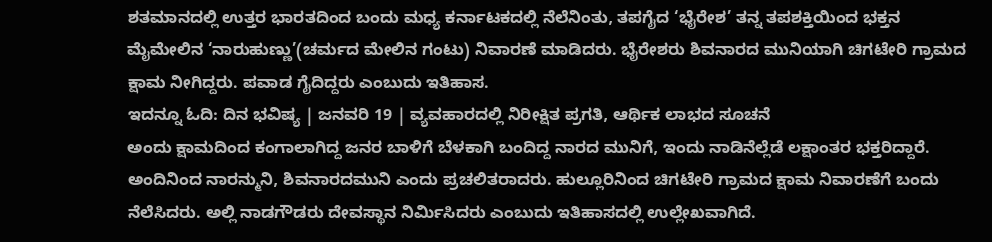ಶತಮಾನದಲ್ಲಿ ಉತ್ತರ ಭಾರತದಿಂದ ಬಂದು ಮಧ್ಯ ಕರ್ನಾಟಕದಲ್ಲಿ ನೆಲೆನಿಂತು, ತಪಗೈದ ‘ಭೈರೇಶ’ ತನ್ನ ತಪಶಕ್ತಿಯಿಂದ ಭಕ್ತನ ಮೈಮೇಲಿನ ‘ನಾರುಹುಣ್ಣು’(ಚರ್ಮದ ಮೇಲಿನ ಗಂಟು) ನಿವಾರಣೆ ಮಾಡಿದರು. ಭೈರೇಶರು ಶಿವನಾರದ ಮುನಿಯಾಗಿ ಚಿಗಟೇರಿ ಗ್ರಾಮದ ಕ್ಷಾಮ ನೀಗಿದ್ದರು. ಪವಾಡ ಗೈದಿದ್ದರು ಎಂಬುದು ಇತಿಹಾಸ.
ಇದನ್ನೂ ಓದಿ: ದಿನ ಭವಿಷ್ಯ | ಜನವರಿ 19 | ವ್ಯವಹಾರದಲ್ಲಿ ನಿರೀಕ್ಷಿತ ಪ್ರಗತಿ, ಆರ್ಥಿಕ ಲಾಭದ ಸೂಚನೆ
ಅಂದು ಕ್ಷಾಮದಿಂದ ಕಂಗಾಲಾಗಿದ್ದ ಜನರ ಬಾಳಿಗೆ ಬೆಳಕಾಗಿ ಬಂದಿದ್ದ ನಾರದ ಮುನಿಗೆ, ಇಂದು ನಾಡಿನೆಲ್ಲೆಡೆ ಲಕ್ಷಾಂತರ ಭಕ್ತರಿದ್ದಾರೆ. ಅಂದಿನಿಂದ ನಾರನ್ಮುನಿ, ಶಿವನಾರದಮುನಿ ಎಂದು ಪ್ರಚಲಿತರಾದರು. ಹುಲ್ಲೂರಿನಿಂದ ಚಿಗಟೇರಿ ಗ್ರಾಮದ ಕ್ಷಾಮ ನಿವಾರಣೆಗೆ ಬಂದು ನೆಲೆಸಿದರು. ಅಲ್ಲಿ ನಾಡಗೌಡರು ದೇವಸ್ಥಾನ ನಿರ್ಮಿಸಿದರು ಎಂಬುದು ಇತಿಹಾಸದಲ್ಲಿ ಉಲ್ಲೇಖವಾಗಿದೆ.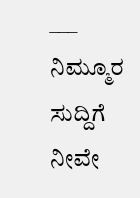___
ನಿಮ್ಮೂರ ಸುದ್ದಿಗೆ ನೀವೇ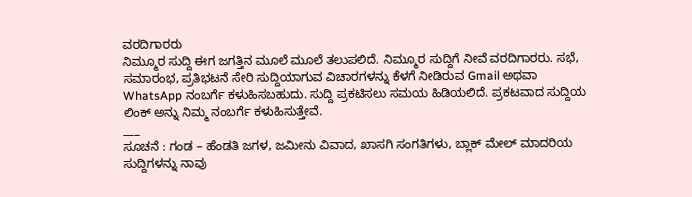ವರದಿಗಾರರು
ನಿಮ್ಮೂರ ಸುದ್ದಿ ಈಗ ಜಗತ್ತಿನ ಮೂಲೆ ಮೂಲೆ ತಲುಪಲಿದೆ. ನಿಮ್ಮೂರ ಸುದ್ದಿಗೆ ನೀವೆ ವರದಿಗಾರರು. ಸಭೆ, ಸಮಾರಂಭ, ಪ್ರತಿಭಟನೆ ಸೇರಿ ಸುದ್ದಿಯಾಗುವ ವಿಚಾರಗಳನ್ನು ಕೆಳಗೆ ನೀಡಿರುವ Gmail ಅಥವಾ WhatsApp ನಂಬರ್ಗೆ ಕಳುಹಿಸಬಹುದು. ಸುದ್ದಿ ಪ್ರಕಟಿಸಲು ಸಮಯ ಹಿಡಿಯಲಿದೆ. ಪ್ರಕಟವಾದ ಸುದ್ದಿಯ ಲಿಂಕ್ ಅನ್ನು ನಿಮ್ಮ ನಂಬರ್ಗೆ ಕಳುಹಿಸುತ್ತೇವೆ.
___
ಸೂಚನೆ : ಗಂಡ – ಹೆಂಡತಿ ಜಗಳ, ಜಮೀನು ವಿವಾದ, ಖಾಸಗಿ ಸಂಗತಿಗಳು, ಬ್ಲಾಕ್ ಮೇಲ್ ಮಾದರಿಯ ಸುದ್ದಿಗಳನ್ನು ನಾವು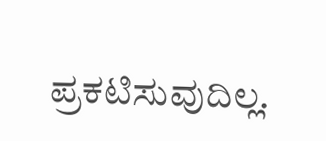ಪ್ರಕಟಿಸುವುದಿಲ್ಲ.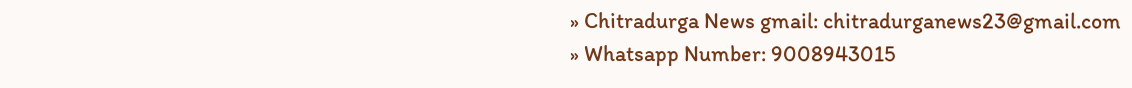» Chitradurga News gmail: chitradurganews23@gmail.com
» Whatsapp Number: 9008943015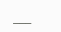___